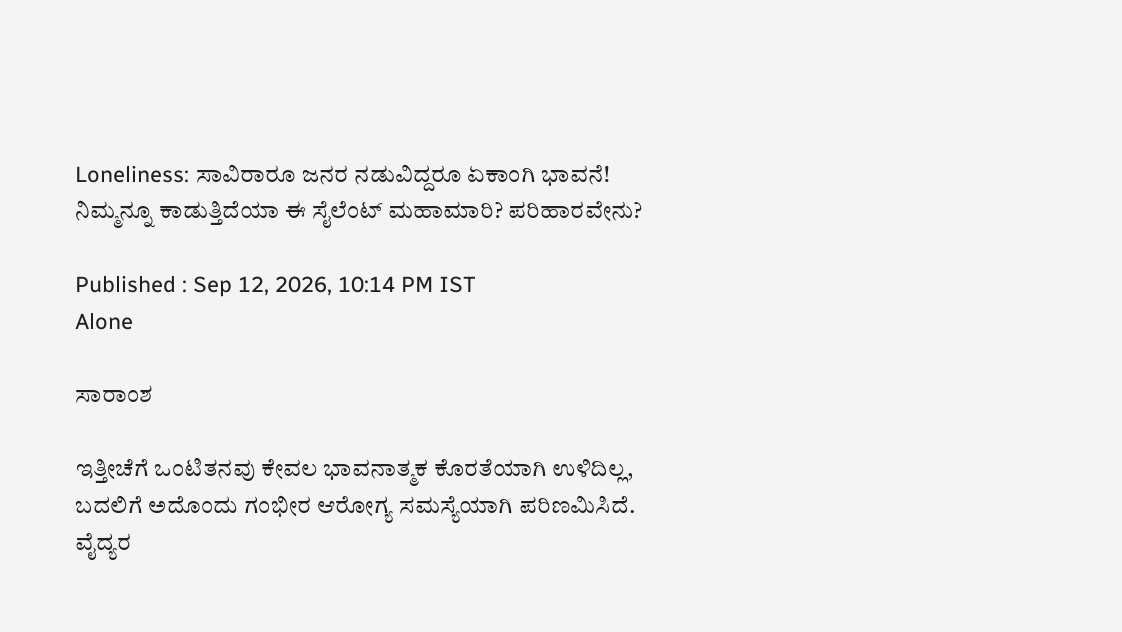Loneliness: ಸಾವಿರಾರೂ ಜನರ ನಡುವಿದ್ದರೂ ಏಕಾಂಗಿ ಭಾವನೆ! ನಿಮ್ಮನ್ನೂ ಕಾಡುತ್ತಿದೆಯಾ ಈ ಸೈಲೆಂಟ್ ಮಹಾಮಾರಿ? ಪರಿಹಾರವೇನು?

Published : Sep 12, 2026, 10:14 PM IST
Alone

ಸಾರಾಂಶ

ಇತ್ತೀಚೆಗೆ ಒಂಟಿತನವು ಕೇವಲ ಭಾವನಾತ್ಮಕ ಕೊರತೆಯಾಗಿ ಉಳಿದಿಲ್ಲ, ಬದಲಿಗೆ ಅದೊಂದು ಗಂಭೀರ ಆರೋಗ್ಯ ಸಮಸ್ಯೆಯಾಗಿ ಪರಿಣಮಿಸಿದೆ. ವೈದ್ಯರ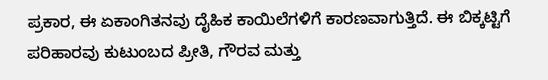ಪ್ರಕಾರ, ಈ ಏಕಾಂಗಿತನವು ದೈಹಿಕ ಕಾಯಿಲೆಗಳಿಗೆ ಕಾರಣವಾಗುತ್ತಿದೆ. ಈ ಬಿಕ್ಕಟ್ಟಿಗೆ ಪರಿಹಾರವು ಕುಟುಂಬದ ಪ್ರೀತಿ, ಗೌರವ ಮತ್ತು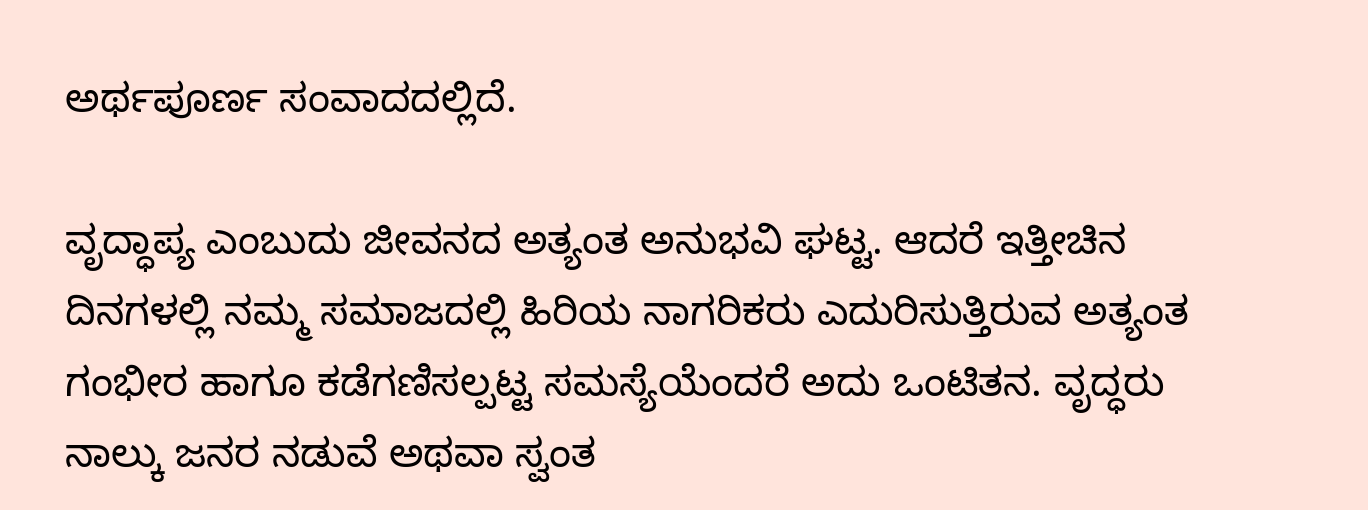ಅರ್ಥಪೂರ್ಣ ಸಂವಾದದಲ್ಲಿದೆ.

ವೃದ್ಧಾಪ್ಯ ಎಂಬುದು ಜೀವನದ ಅತ್ಯಂತ ಅನುಭವಿ ಘಟ್ಟ. ಆದರೆ ಇತ್ತೀಚಿನ ದಿನಗಳಲ್ಲಿ ನಮ್ಮ ಸಮಾಜದಲ್ಲಿ ಹಿರಿಯ ನಾಗರಿಕರು ಎದುರಿಸುತ್ತಿರುವ ಅತ್ಯಂತ ಗಂಭೀರ ಹಾಗೂ ಕಡೆಗಣಿಸಲ್ಪಟ್ಟ ಸಮಸ್ಯೆಯೆಂದರೆ ಅದು ಒಂಟಿತನ. ವೃದ್ಧರು ನಾಲ್ಕು ಜನರ ನಡುವೆ ಅಥವಾ ಸ್ವಂತ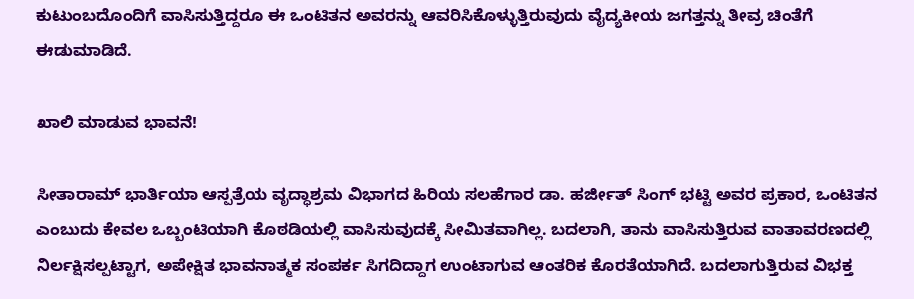ಕುಟುಂಬದೊಂದಿಗೆ ವಾಸಿಸುತ್ತಿದ್ದರೂ ಈ ಒಂಟಿತನ ಅವರನ್ನು ಆವರಿಸಿಕೊಳ್ಳುತ್ತಿರುವುದು ವೈದ್ಯಕೀಯ ಜಗತ್ತನ್ನು ತೀವ್ರ ಚಿಂತೆಗೆ ಈಡುಮಾಡಿದೆ.

ಖಾಲಿ ಮಾಡುವ ಭಾವನೆ!

ಸೀತಾರಾಮ್ ಭಾರ್ತಿಯಾ ಆಸ್ಪತ್ರೆಯ ವೃದ್ಧಾಶ್ರಮ ವಿಭಾಗದ ಹಿರಿಯ ಸಲಹೆಗಾರ ಡಾ. ಹರ್ಜೀತ್ ಸಿಂಗ್ ಭಟ್ಟಿ ಅವರ ಪ್ರಕಾರ, ಒಂಟಿತನ ಎಂಬುದು ಕೇವಲ ಒಬ್ಬಂಟಿಯಾಗಿ ಕೊಠಡಿಯಲ್ಲಿ ವಾಸಿಸುವುದಕ್ಕೆ ಸೀಮಿತವಾಗಿಲ್ಲ. ಬದಲಾಗಿ, ತಾನು ವಾಸಿಸುತ್ತಿರುವ ವಾತಾವರಣದಲ್ಲಿ ನಿರ್ಲಕ್ಷಿಸಲ್ಪಟ್ಟಾಗ, ಅಪೇಕ್ಷಿತ ಭಾವನಾತ್ಮಕ ಸಂಪರ್ಕ ಸಿಗದಿದ್ದಾಗ ಉಂಟಾಗುವ ಆಂತರಿಕ ಕೊರತೆಯಾಗಿದೆ. ಬದಲಾಗುತ್ತಿರುವ ವಿಭಕ್ತ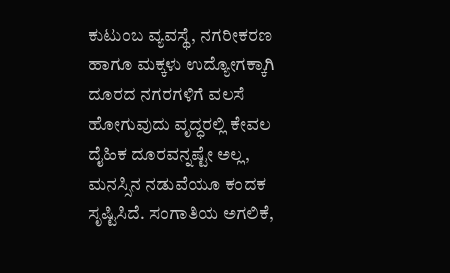ಕುಟುಂಬ ವ್ಯವಸ್ಥೆ, ನಗರೀಕರಣ ಹಾಗೂ ಮಕ್ಕಳು ಉದ್ಯೋಗಕ್ಕಾಗಿ ದೂರದ ನಗರಗಳಿಗೆ ವಲಸೆ ಹೋಗುವುದು ವೃದ್ಧರಲ್ಲಿ ಕೇವಲ ದೈಹಿಕ ದೂರವನ್ನಷ್ಟೇ ಅಲ್ಲ, ಮನಸ್ಸಿನ ನಡುವೆಯೂ ಕಂದಕ ಸೃಷ್ಟಿಸಿದೆ. ಸಂಗಾತಿಯ ಅಗಲಿಕೆ,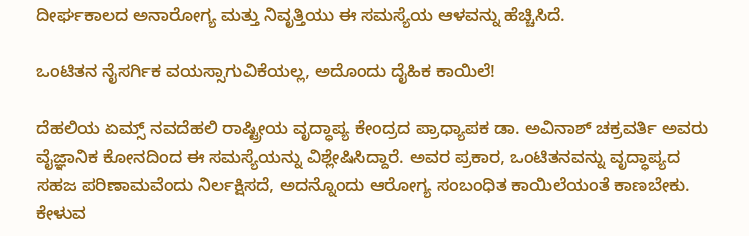ದೀರ್ಘಕಾಲದ ಅನಾರೋಗ್ಯ ಮತ್ತು ನಿವೃತ್ತಿಯು ಈ ಸಮಸ್ಯೆಯ ಆಳವನ್ನು ಹೆಚ್ಚಿಸಿದೆ.

ಒಂಟಿತನ ನೈಸರ್ಗಿಕ ವಯಸ್ಸಾಗುವಿಕೆಯಲ್ಲ, ಅದೊಂದು ದೈಹಿಕ ಕಾಯಿಲೆ!

ದೆಹಲಿಯ ಏಮ್ಸ್ ನವದೆಹಲಿ ರಾಷ್ಟ್ರೀಯ ವೃದ್ಧಾಪ್ಯ ಕೇಂದ್ರದ ಪ್ರಾಧ್ಯಾಪಕ ಡಾ. ಅವಿನಾಶ್ ಚಕ್ರವರ್ತಿ ಅವರು ವೈಜ್ಞಾನಿಕ ಕೋನದಿಂದ ಈ ಸಮಸ್ಯೆಯನ್ನು ವಿಶ್ಲೇಷಿಸಿದ್ದಾರೆ. ಅವರ ಪ್ರಕಾರ, ಒಂಟಿತನವನ್ನು ವೃದ್ಧಾಪ್ಯದ ಸಹಜ ಪರಿಣಾಮವೆಂದು ನಿರ್ಲಕ್ಷಿಸದೆ, ಅದನ್ನೊಂದು ಆರೋಗ್ಯ ಸಂಬಂಧಿತ ಕಾಯಿಲೆಯಂತೆ ಕಾಣಬೇಕು. ಕೇಳುವ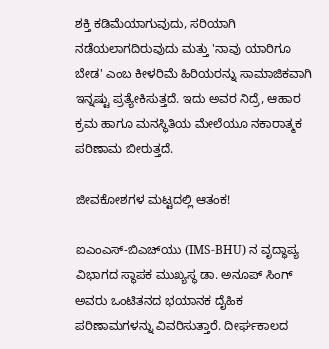ಶಕ್ತಿ ಕಡಿಮೆಯಾಗುವುದು, ಸರಿಯಾಗಿ ನಡೆಯಲಾಗದಿರುವುದು ಮತ್ತು 'ನಾವು ಯಾರಿಗೂ ಬೇಡ' ಎಂಬ ಕೀಳರಿಮೆ ಹಿರಿಯರನ್ನು ಸಾಮಾಜಿಕವಾಗಿ ಇನ್ನಷ್ಟು ಪ್ರತ್ಯೇಕಿಸುತ್ತದೆ. ಇದು ಅವರ ನಿದ್ರೆ, ಆಹಾರ ಕ್ರಮ ಹಾಗೂ ಮನಸ್ಥಿತಿಯ ಮೇಲೆಯೂ ನಕಾರಾತ್ಮಕ ಪರಿಣಾಮ ಬೀರುತ್ತದೆ.

ಜೀವಕೋಶಗಳ ಮಟ್ಟದಲ್ಲಿ ಆತಂಕ!

ಐಎಂಎಸ್-ಬಿಎಚ್‌ಯು (IMS-BHU) ನ ವೃದ್ಧಾಪ್ಯ ವಿಭಾಗದ ಸ್ಥಾಪಕ ಮುಖ್ಯಸ್ಥ ಡಾ. ಅನೂಪ್ ಸಿಂಗ್ ಅವರು ಒಂಟಿತನದ ಭಯಾನಕ ದೈಹಿಕ ಪರಿಣಾಮಗಳನ್ನು ವಿವರಿಸುತ್ತಾರೆ. ದೀರ್ಘಕಾಲದ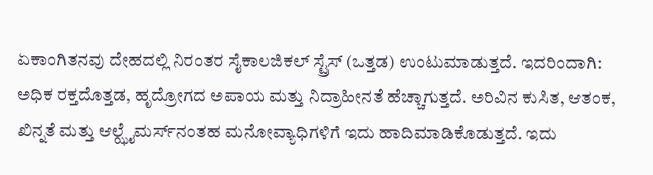ಏಕಾಂಗಿತನವು ದೇಹದಲ್ಲಿ ನಿರಂತರ ಸೈಕಾಲಜಿಕಲ್ ಸ್ಟ್ರೆಸ್ (ಒತ್ತಡ) ಉಂಟುಮಾಡುತ್ತದೆ. ಇದರಿಂದಾಗಿ: ಅಧಿಕ ರಕ್ತದೊತ್ತಡ, ಹೃದ್ರೋಗದ ಅಪಾಯ ಮತ್ತು ನಿದ್ರಾಹೀನತೆ ಹೆಚ್ಚಾಗುತ್ತದೆ. ಅರಿವಿನ ಕುಸಿತ, ಆತಂಕ, ಖಿನ್ನತೆ ಮತ್ತು ಆಲ್ಝೈಮರ್ಸ್‌ನಂತಹ ಮನೋವ್ಯಾಧಿಗಳಿಗೆ ಇದು ಹಾದಿಮಾಡಿಕೊಡುತ್ತದೆ. ಇದು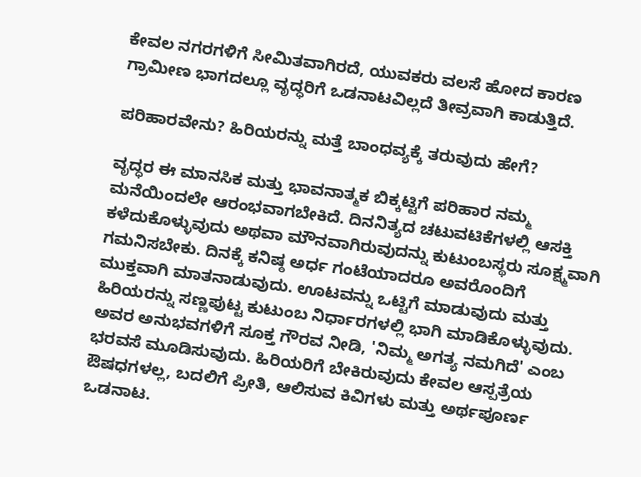ಕೇವಲ ನಗರಗಳಿಗೆ ಸೀಮಿತವಾಗಿರದೆ, ಯುವಕರು ವಲಸೆ ಹೋದ ಕಾರಣ ಗ್ರಾಮೀಣ ಭಾಗದಲ್ಲೂ ವೃದ್ಧರಿಗೆ ಒಡನಾಟವಿಲ್ಲದೆ ತೀವ್ರವಾಗಿ ಕಾಡುತ್ತಿದೆ.

ಪರಿಹಾರವೇನು? ಹಿರಿಯರನ್ನು ಮತ್ತೆ ಬಾಂಧವ್ಯಕ್ಕೆ ತರುವುದು ಹೇಗೆ?

ವೃದ್ಧರ ಈ ಮಾನಸಿಕ ಮತ್ತು ಭಾವನಾತ್ಮಕ ಬಿಕ್ಕಟ್ಟಿಗೆ ಪರಿಹಾರ ನಮ್ಮ ಮನೆಯಿಂದಲೇ ಆರಂಭವಾಗಬೇಕಿದೆ. ದಿನನಿತ್ಯದ ಚಟುವಟಿಕೆಗಳಲ್ಲಿ ಆಸಕ್ತಿ ಕಳೆದುಕೊಳ್ಳುವುದು ಅಥವಾ ಮೌನವಾಗಿರುವುದನ್ನು ಕುಟುಂಬಸ್ಥರು ಸೂಕ್ಷ್ಮವಾಗಿ ಗಮನಿಸಬೇಕು. ದಿನಕ್ಕೆ ಕನಿಷ್ಠ ಅರ್ಧ ಗಂಟೆಯಾದರೂ ಅವರೊಂದಿಗೆ ಮುಕ್ತವಾಗಿ ಮಾತನಾಡುವುದು. ಊಟವನ್ನು ಒಟ್ಟಿಗೆ ಮಾಡುವುದು ಮತ್ತು ಹಿರಿಯರನ್ನು ಸಣ್ಣಪುಟ್ಟ ಕುಟುಂಬ ನಿರ್ಧಾರಗಳಲ್ಲಿ ಭಾಗಿ ಮಾಡಿಕೊಳ್ಳುವುದು. ಅವರ ಅನುಭವಗಳಿಗೆ ಸೂಕ್ತ ಗೌರವ ನೀಡಿ, 'ನಿಮ್ಮ ಅಗತ್ಯ ನಮಗಿದೆ' ಎಂಬ ಭರವಸೆ ಮೂಡಿಸುವುದು. ಹಿರಿಯರಿಗೆ ಬೇಕಿರುವುದು ಕೇವಲ ಆಸ್ಪತ್ರೆಯ ಔಷಧಗಳಲ್ಲ, ಬದಲಿಗೆ ಪ್ರೀತಿ, ಆಲಿಸುವ ಕಿವಿಗಳು ಮತ್ತು ಅರ್ಥಪೂರ್ಣ ಒಡನಾಟ.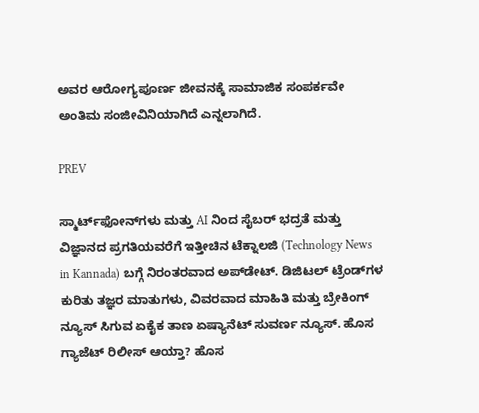ಅವರ ಆರೋಗ್ಯಪೂರ್ಣ ಜೀವನಕ್ಕೆ ಸಾಮಾಜಿಕ ಸಂಪರ್ಕವೇ ಅಂತಿಮ ಸಂಜೀವಿನಿಯಾಗಿದೆ ಎನ್ನಲಾಗಿದೆ.

PREV

ಸ್ಮಾರ್ಟ್‌ಫೋನ್‌ಗಳು ಮತ್ತು AI ನಿಂದ ಸೈಬರ್‌ ಭದ್ರತೆ ಮತ್ತು ವಿಜ್ಞಾನದ ಪ್ರಗತಿಯವರೆಗೆ ಇತ್ತೀಚಿನ ಟೆಕ್ನಾಲಜಿ (Technology News in Kannada) ಬಗ್ಗೆ ನಿರಂತರವಾದ ಅಪ್‌ಡೇಟ್‌. ಡಿಜಿಟಲ್ ಟ್ರೆಂಡ್‌ಗಳ ಕುರಿತು ತಜ್ಞರ ಮಾತುಗಳು, ವಿವರವಾದ ಮಾಹಿತಿ ಮತ್ತು ಬ್ರೇಕಿಂಗ್ ನ್ಯೂಸ್‌ ಸಿಗುವ ಏಕೈಕ ತಾಣ ಏಷ್ಯಾನೆಟ್‌ ಸುವರ್ಣ ನ್ಯೂಸ್‌. ಹೊಸ ಗ್ಯಾಜೆಟ್‌ ರಿಲೀಸ್‌ ಆಯ್ತಾ? ಹೊಸ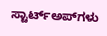ಸ್ಟಾರ್ಟ್‌ಅಪ್‌ಗಳು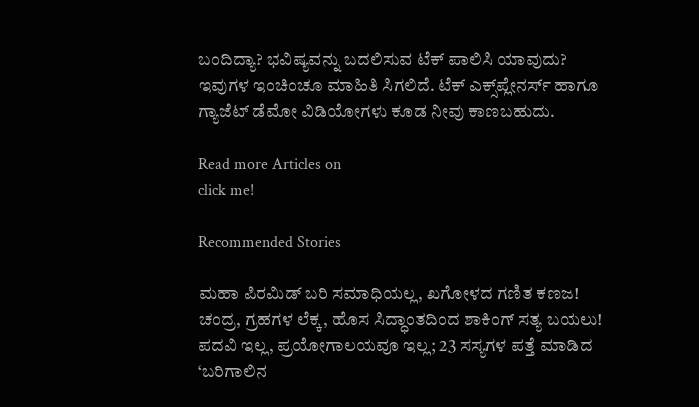ಬಂದಿದ್ಯಾ? ಭವಿಷ್ಯವನ್ನು ಬದಲಿಸುವ ಟೆಕ್‌ ಪಾಲಿಸಿ ಯಾವುದು? ಇವುಗಳ ಇಂಚಿಂಚೂ ಮಾಹಿತಿ ಸಿಗಲಿದೆ. ಟೆಕ್‌ ಎಕ್ಸ್‌ಪ್ಲೇನರ್ಸ್‌ ಹಾಗೂ ಗ್ಯಾಜೆಟ್‌ ಡೆಮೋ ವಿಡಿಯೋಗಳು ಕೂಡ ನೀವು ಕಾಣಬಹುದು.

Read more Articles on
click me!

Recommended Stories

ಮಹಾ ಪಿರಮಿಡ್ ಬರಿ ಸಮಾಧಿಯಲ್ಲ, ಖಗೋಳದ ಗಣಿತ ಕಣಜ! ಚಂದ್ರ, ಗ್ರಹಗಳ ಲೆಕ್ಕ, ಹೊಸ ಸಿದ್ಧಾಂತದಿಂದ ಶಾಕಿಂಗ್ ಸತ್ಯ ಬಯಲು!
ಪದವಿ ಇಲ್ಲ, ಪ್ರಯೋಗಾಲಯವೂ ಇಲ್ಲ; 23 ಸಸ್ಯಗಳ ಪತ್ತೆ ಮಾಡಿದ ‘ಬರಿಗಾಲಿನ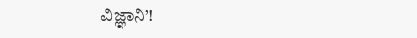ವಿಜ್ಞಾನಿ’!